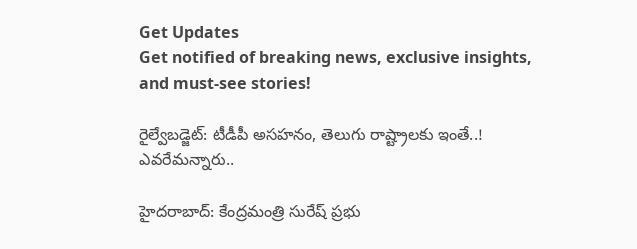Get Updates
Get notified of breaking news, exclusive insights, and must-see stories!

రైల్వేబడ్జెట్: టీడీపీ అసహనం, తెలుగు రాష్ట్రాలకు ఇంతే..! ఎవరేమన్నారు..

హైదరాబాద్: కేంద్రమంత్రి సురేష్ ప్రభు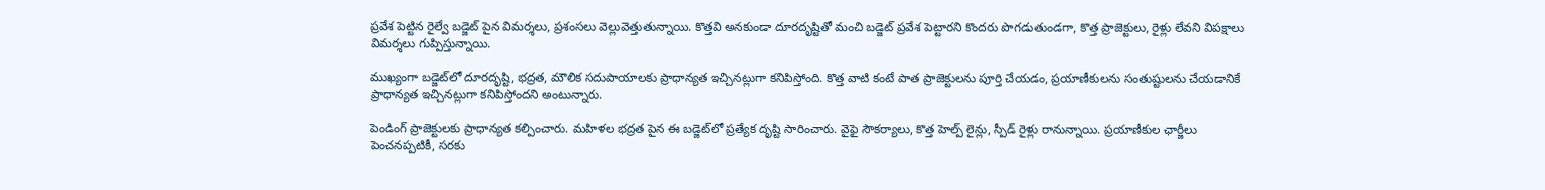ప్రవేశ పెట్టిన రైల్వే బడ్జెట్ పైన విమర్శలు, ప్రశంసలు వెల్లువెత్తుతున్నాయి. కొత్తవి అనకుండా దూరదృష్టితో మంచి బడ్జెట్ ప్రవేశ పెట్టారని కొందరు పొగడుతుండగా, కొత్త ప్రాజెక్టులు, రైళ్లు లేవని విపక్షాలు విమర్శలు గుప్పిస్తున్నాయి.

ముఖ్యంగా బడ్జెట్‌లో దూరదృష్టి, భద్రత, మౌలిక సదుపాయాలకు ప్రాధాన్యత ఇచ్చినట్లుగా కనిపిస్తోంది. కొత్త వాటి కంటే పాత ప్రాజెక్టులను పూర్తి చేయడం, ప్రయాణీకులను సంతుష్టులను చేయడానికే ప్రాధాన్యత ఇచ్చినట్లుగా కనిపిస్తోందని అంటున్నారు.

పెండింగ్ ప్రాజెక్టులకు ప్రాధాన్యత కల్పించారు. మహిళల భద్రత పైన ఈ బడ్జెట్‌లో ప్రత్యేక దృష్టి సారించారు. వైఫై సౌకర్యాలు, కొత్త హెల్ప్ లైన్లు, స్పీడ్ రైళ్లు రానున్నాయి. ప్రయాణీకుల ఛార్జీలు పెంచనప్పటికీ, సరకు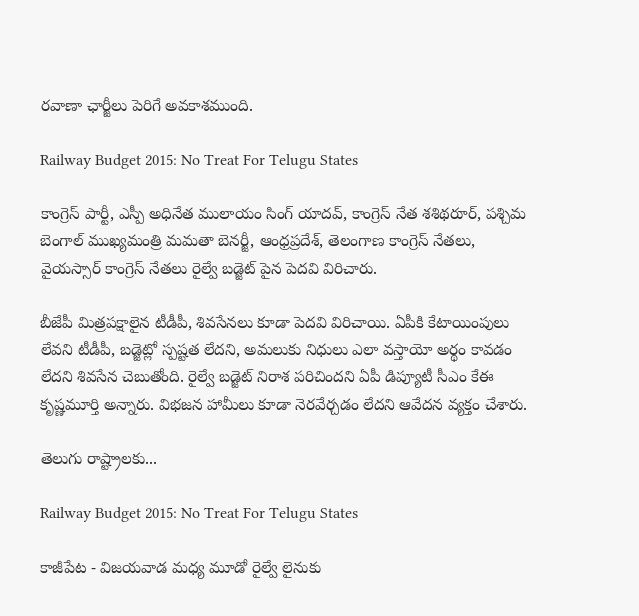రవాణా ఛార్జీలు పెరిగే అవకాశముంది.

Railway Budget 2015: No Treat For Telugu States

కాంగ్రెస్ పార్టీ, ఎస్పీ అధినేత ములాయం సింగ్ యాదవ్, కాంగ్రెస్ నేత శశిథరూర్, పశ్చిమ బెంగాల్ ముఖ్యమంత్రి మమతా బెనర్జీ, ఆంధ్రప్రదేశ్, తెలంగాణ కాంగ్రెస్ నేతలు, వైయస్సార్ కాంగ్రెస్ నేతలు రైల్వే బడ్జెట్ పైన పెదవి విరిచారు.

బీజేపీ మిత్రపక్షాలైన టీడీపీ, శివసేనలు కూడా పెదవి విరిచాయి. ఏపీకి కేటాయింపులు లేవని టీడీపీ, బడ్జెట్లో స్పష్టత లేదని, అమలుకు నిధులు ఎలా వస్తాయో అర్థం కావడం లేదని శివసేన చెబుతోంది. రైల్వే బడ్జెట్ నిరాశ పరిచిందని ఏపీ డిప్యూటీ సీఎం కేఈ కృష్ణమూర్తి అన్నారు. విభజన హామీలు కూడా నెరవేర్చడం లేదని ఆవేదన వ్యక్తం చేశారు.

తెలుగు రాష్ట్రాలకు...

Railway Budget 2015: No Treat For Telugu States

కాజీపేట - విజయవాడ మధ్య మూడో రైల్వే లైనుకు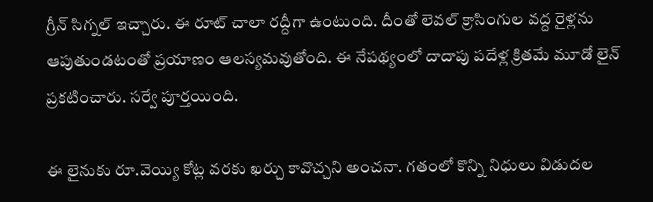గ్రీన్ సిగ్నల్ ఇచ్చారు. ఈ రూట్ చాలా రద్దీగా ఉంటుంది. దీంతో లెవల్ క్రాసింగుల వద్ద రైళ్లను ఆపుతుండటంతో ప్రయాణం ఆలస్యమవుతోంది. ఈ నేపథ్యంలో దాదాపు పదేళ్ల క్రితమే మూడో లైన్ ప్రకటించారు. సర్వే పూర్తయింది.

ఈ లైనుకు రూ.వెయ్యి కోట్ల వరకు ఖర్చు కావొచ్చని అంచనా. గతంలో కొన్ని నిధులు విడుదల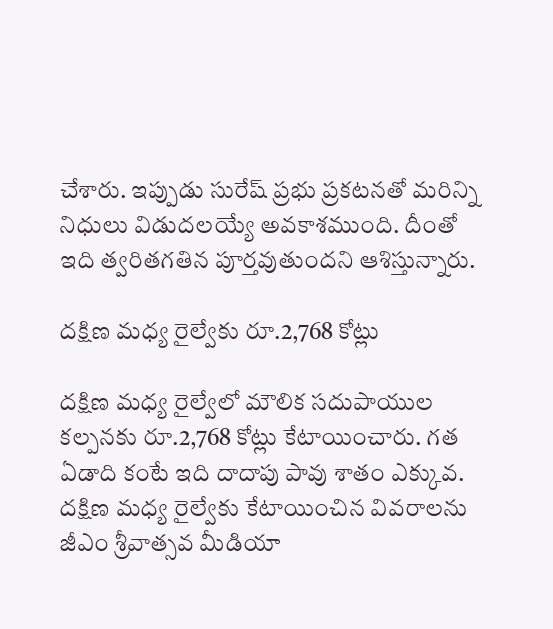చేశారు. ఇప్పుడు సురేష్ ప్రభు ప్రకటనతో మరిన్ని నిధులు విడుదలయ్యే అవకాశముంది. దీంతో ఇది త్వరితగతిన పూర్తవుతుందని ఆశిస్తున్నారు.

దక్షిణ మధ్య రైల్వేకు రూ.2,768 కోట్లు

దక్షిణ మధ్య రైల్వేలో మౌలిక సదుపాయుల కల్పనకు రూ.2,768 కోట్లు కేటాయించారు. గత ఏడాది కంటే ఇది దాదాపు పావు శాతం ఎక్కువ. దక్షిణ మధ్య రైల్వేకు కేటాయించిన వివరాలను జీఎం శ్రీవాత్సవ మీడియా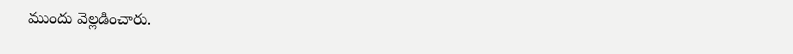ముందు వెల్లడించారు.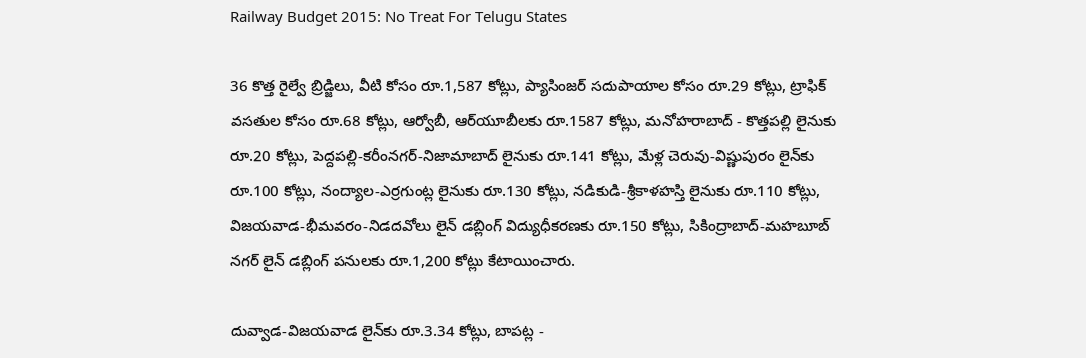Railway Budget 2015: No Treat For Telugu States

36 కొత్త రైల్వే బ్రిడ్జిలు, వీటి కోసం రూ.1,587 కోట్లు, ప్యాసింజర్ సదుపాయాల కోసం రూ.29 కోట్లు, ట్రాఫిక్ వసతుల కోసం రూ.68 కోట్లు, ఆర్వోబీ, ఆర్‌యూబీలకు రూ.1587 కోట్లు, మనోహరాబాద్ - కొత్తపల్లి లైనుకు రూ.20 కోట్లు, పెద్దపల్లి-కరీంనగర్-నిజామాబాద్ లైనుకు రూ.141 కోట్లు, మేళ్ల చెరువు-విష్ణుపురం లైన్‌కు రూ.100 కోట్లు, నంద్యాల-ఎర్రగుంట్ల లైనుకు రూ.130 కోట్లు, నడికుడి-శ్రీకాళహస్తి లైనుకు రూ.110 కోట్లు, విజయవాడ-భీమవరం-నిడదవోలు లైన్ డబ్లింగ్ విద్యుధీకరణకు రూ.150 కోట్లు, సికింద్రాబాద్-మహబూబ్ నగర్ లైన్ డబ్లింగ్ పనులకు రూ.1,200 కోట్లు కేటాయించారు.

దువ్వాడ-విజయవాడ లైన్‌కు రూ.3.34 కోట్లు, బాపట్ల -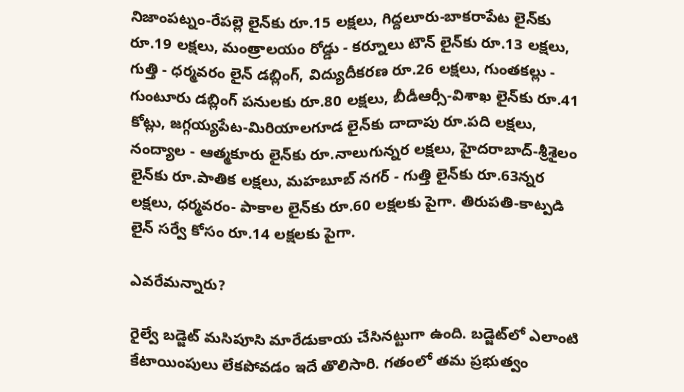నిజాంపట్నం-రేపల్లె లైన్‌కు రూ.15 లక్షలు, గిద్దలూరు-బాకరాపేట లైన్‌కు రూ.19 లక్షలు, మంత్రాలయం రోడ్డు - కర్నూలు టౌన్ లైన్‌కు రూ.13 లక్షలు, గుత్తి - ధర్మవరం లైన్ డబ్లింగ్, విద్యుదీకరణ రూ.26 లక్షలు, గుంతకల్లు - గుంటూరు డబ్లింగ్ పనులకు రూ.80 లక్షలు, బీడీఆర్సీ-విశాఖ లైన్‌కు రూ.41 కోట్లు, జగ్గయ్యపేట-మిరియాలగూడ లైన్‌కు దాదాపు రూ.పది లక్షలు, నంద్యాల - ఆత్మకూరు లైన్‌కు రూ.నాలుగున్నర లక్షలు, హైదరాబాద్-శ్రీశైలం లైన్‌కు రూ.పాతిక లక్షలు, మహబూబ్ నగర్ - గుత్తి లైన్‌కు రూ.63న్నర లక్షలు, ధర్మవరం- పాకాల లైన్‌కు రూ.60 లక్షలకు పైగా. తిరుపతి-కాట్పడి లైన్ సర్వే కోసం రూ.14 లక్షలకు పైగా.

ఎవరేమన్నారు?

రైల్వే బడ్జెట్‌ మసిపూసి మారేడుకాయ చేసినట్టుగా ఉంది. బడ్జెట్‌లో ఎలాంటి కేటాయింపులు లేకపోవడం ఇదే తొలిసారి. గతంలో తమ ప్రభుత్వం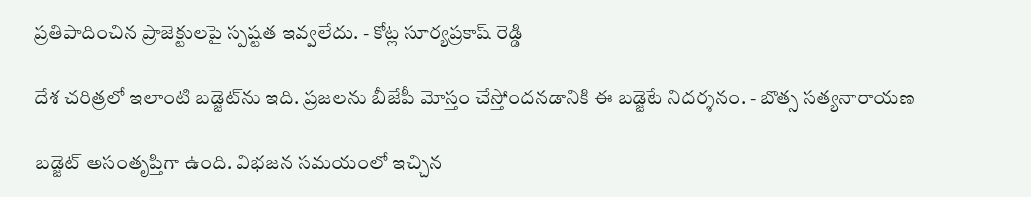ప్రతిపాదించిన ప్రాజెక్టులపై స్పష్టత ఇవ్వలేదు. - కోట్ల సూర్యప్రకాష్‌ రెడ్డి

దేశ చరిత్రలో ఇలాంటి బడ్జెట్‌ను ఇది. ప్రజలను బీజేపీ మోస్తం చేస్తోందనడానికి ఈ బడ్జెటే నిదర్శనం. - బొత్స సత్యనారాయణ

బడ్జెట్ అసంతృప్తిగా ఉంది. విభజన సమయంలో ఇచ్చిన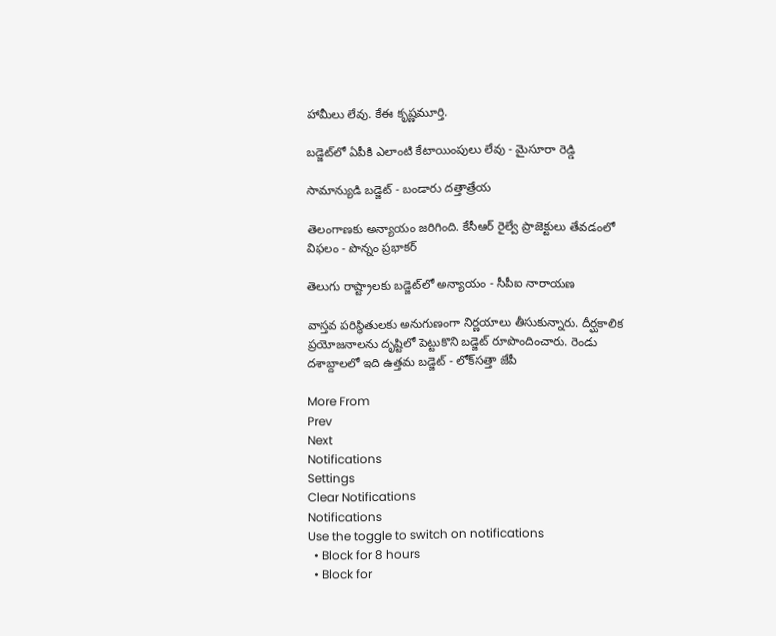హామీలు లేవు. కేఈ కృష్ణమూర్తి.

బడ్జెట్‌లో ఏపీకి ఎలాంటి కేటాయింపులు లేవు - మైసూరా రెడ్డి

సామాన్యుడి బడ్జెట్ - బండారు దత్తాత్రేయ

తెలంగాణకు అన్యాయం జరిగింది. కేసీఆర్ రైల్వే ప్రాజెక్టులు తేవడంలో విఫలం - పొన్నం ప్రభాకర్

తెలుగు రాష్ట్రాలకు బడ్జెట్‌లో అన్యాయం - సీపీఐ నారాయణ

వాస్తవ పరిస్థితులకు అనుగుణంగా నిర్ణయాలు తీసుకున్నారు. దీర్ఘకాలిక ప్రయోజనాలను దృష్టిలో పెట్టుకొని బడ్జెట్ రూపొందించారు. రెండు దశాబ్దాలలో ఇది ఉత్తమ బడ్జెట్ - లోక్‌సత్తా జేపీ

More From
Prev
Next
Notifications
Settings
Clear Notifications
Notifications
Use the toggle to switch on notifications
  • Block for 8 hours
  • Block for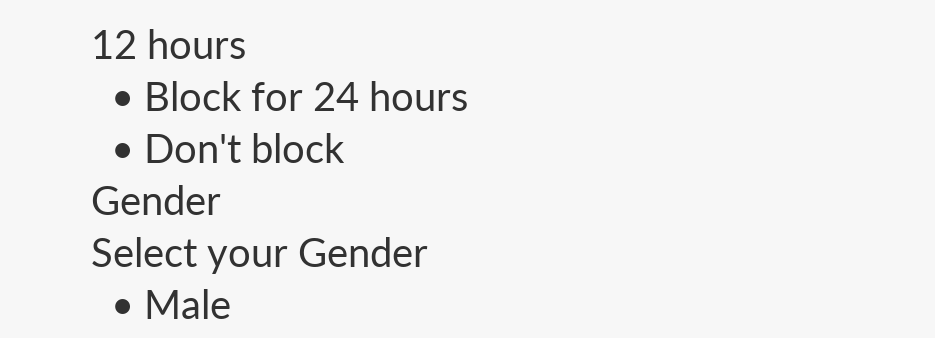12 hours
  • Block for 24 hours
  • Don't block
Gender
Select your Gender
  • Male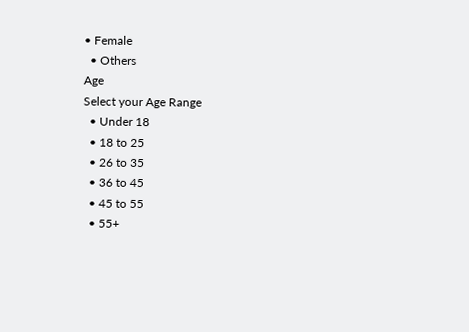• Female
  • Others
Age
Select your Age Range
  • Under 18
  • 18 to 25
  • 26 to 35
  • 36 to 45
  • 45 to 55
  • 55+